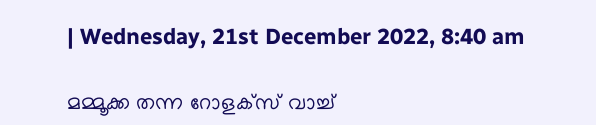| Wednesday, 21st December 2022, 8:40 am

മമ്മൂക്ക തന്ന റോളക്‌സ് വാച്ച്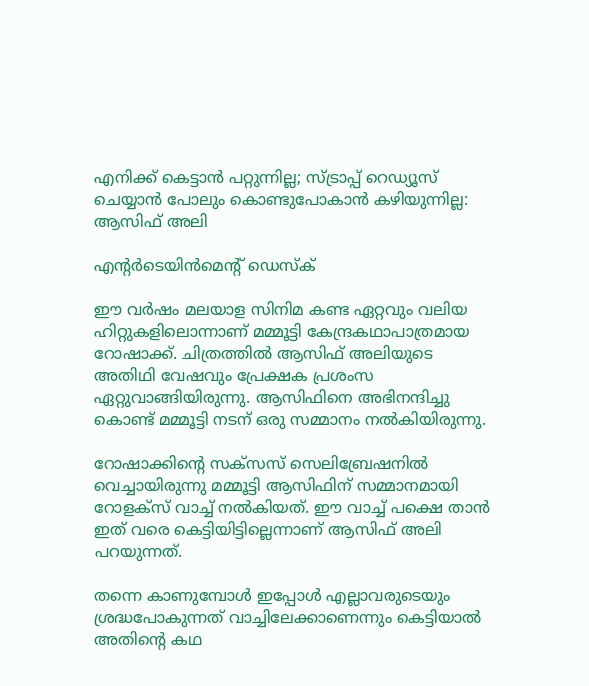എനിക്ക് കെട്ടാന്‍ പറ്റുന്നില്ല; സ്ട്രാപ്പ് റെഡ്യൂസ് ചെയ്യാന്‍ പോലും കൊണ്ടുപോകാന്‍ കഴിയുന്നില്ല: ആസിഫ് അലി

എന്റര്‍ടെയിന്‍മെന്റ് ഡെസ്‌ക്

ഈ വര്‍ഷം മലയാള സിനിമ കണ്ട ഏറ്റവും വലിയ ഹിറ്റുകളിലൊന്നാണ് മമ്മൂട്ടി കേന്ദ്രകഥാപാത്രമായ റോഷാക്ക്. ചിത്രത്തില്‍ ആസിഫ് അലിയുടെ അതിഥി വേഷവും പ്രേക്ഷക പ്രശംസ ഏറ്റുവാങ്ങിയിരുന്നു. ആസിഫിനെ അഭിനന്ദിച്ചു കൊണ്ട് മമ്മൂട്ടി നടന് ഒരു സമ്മാനം നല്‍കിയിരുന്നു.

റോഷാക്കിന്റെ സക്സസ് സെലിബ്രേഷനില്‍ വെച്ചായിരുന്നു മമ്മൂട്ടി ആസിഫിന് സമ്മാനമായി റോളക്സ് വാച്ച് നല്‍കിയത്. ഈ വാച്ച് പക്ഷെ താന്‍ ഇത് വരെ കെട്ടിയിട്ടില്ലെന്നാണ് ആസിഫ് അലി പറയുന്നത്.

തന്നെ കാണുമ്പോള്‍ ഇപ്പോള്‍ എല്ലാവരുടെയും ശ്രദ്ധപോകുന്നത് വാച്ചിലേക്കാണെന്നും കെട്ടിയാല്‍ അതിന്റെ കഥ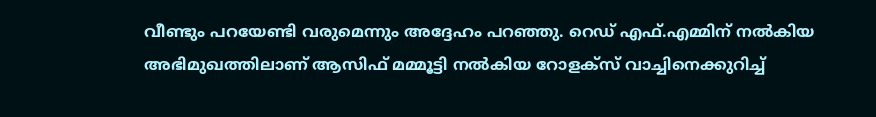വീണ്ടും പറയേണ്ടി വരുമെന്നും അദ്ദേഹം പറഞ്ഞു. റെഡ് എഫ്.എമ്മിന് നല്‍കിയ അഭിമുഖത്തിലാണ് ആസിഫ് മമ്മൂട്ടി നല്‍കിയ റോളക്‌സ് വാച്ചിനെക്കുറിച്ച്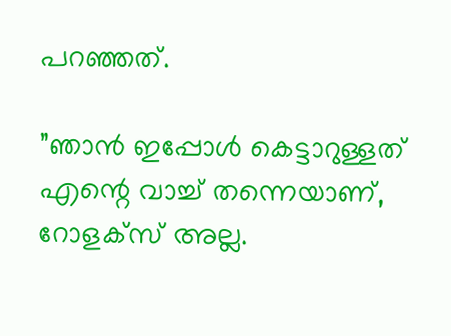പറഞ്ഞത്.

”ഞാന്‍ ഇപ്പോള്‍ കെട്ടാറുള്ളത് എന്റെ വാച്ച് തന്നെയാണ്, റോളക്‌സ് അല്ല.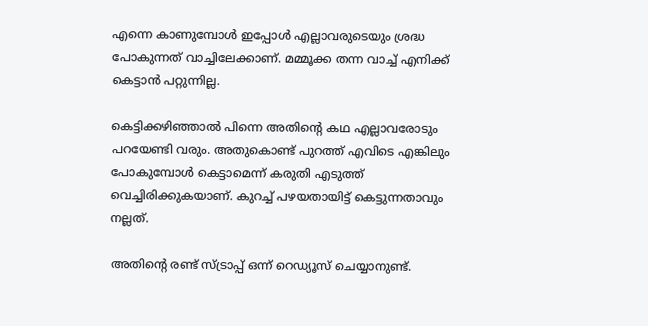എന്നെ കാണുമ്പോള്‍ ഇപ്പോള്‍ എല്ലാവരുടെയും ശ്രദ്ധ പോകുന്നത് വാച്ചിലേക്കാണ്. മമ്മൂക്ക തന്ന വാച്ച് എനിക്ക് കെട്ടാന്‍ പറ്റുന്നില്ല.

കെട്ടിക്കഴിഞ്ഞാല്‍ പിന്നെ അതിന്റെ കഥ എല്ലാവരോടും പറയേണ്ടി വരും. അതുകൊണ്ട് പുറത്ത് എവിടെ എങ്കിലും പോകുമ്പോള്‍ കെട്ടാമെന്ന് കരുതി എടുത്ത് വെച്ചിരിക്കുകയാണ്. കുറച്ച് പഴയതായിട്ട് കെട്ടുന്നതാവും നല്ലത്.

അതിന്റെ രണ്ട് സ്ട്രാപ്പ് ഒന്ന് റെഡ്യൂസ് ചെയ്യാനുണ്ട്.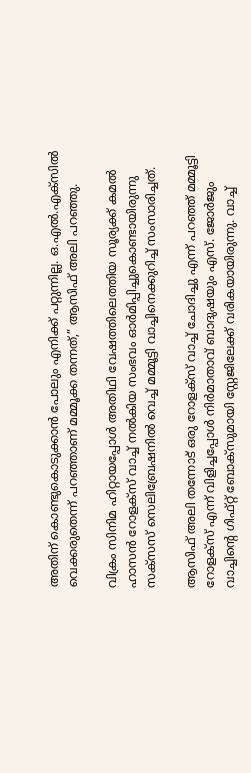അതിന് കൊണ്ടുകൊടുക്കാന്‍ പോലും എനിക്ക് പറ്റുന്നില്ല. ഒ.എല്‍.എക്‌സില്‍ വെക്കരുതെന്ന് പറഞ്ഞാണ് മമ്മൂക്ക തന്നത്,” ആസിഫ് അലി പറഞ്ഞു.

വിക്രം സിനിമ ഹിറ്റായപ്പോള്‍ അതിഥി വേഷത്തിലെത്തിയ സൂര്യക്ക് കമല്‍ ഹാസന്‍ റോളക്സ് വാച്ച് നല്‍കിയ സംഭവം ഓര്‍മിപ്പിച്ചുകൊണ്ടായിരുന്നു സക്‌സസ് സെലിബ്രേഷനില്‍ വെച്ച് മമ്മൂട്ടി വാച്ചിനെക്കുറിച്ച് സംസാരിച്ചത്.

ആസിഫ് അലി തന്നോട് ഒരു റോളക്സ് വാച്ച് ചോദിച്ചു എന്ന് പറഞ്ഞ് മമ്മൂട്ടി റോളക്സ് എന്ന് വിളിച്ചപ്പോള്‍ നിര്‍മാതാവ് ബാദുഷയും എസ്. ജോര്‍ജും വാച്ചിന്റെ ഗിഫ്റ്റ് ബോക്സുമായി സ്റ്റേജിലേക്ക് വരികയായിരുന്നു. വാച്ച്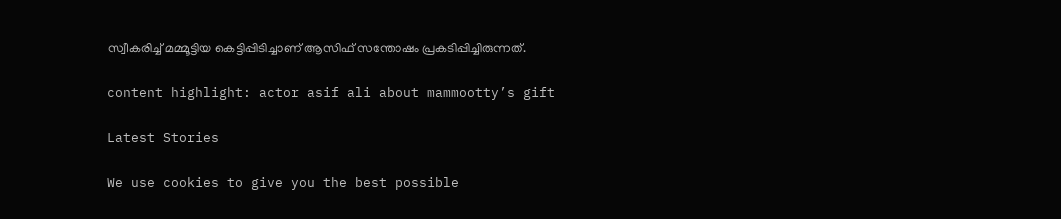സ്വീകരിച്ച് മമ്മൂട്ടിയ കെട്ടിപ്പിടിച്ചാണ് ആസിഫ് സന്തോഷം പ്രകടിപ്പിച്ചിരുന്നത്.

content highlight: actor asif ali about mammootty’s gift

Latest Stories

We use cookies to give you the best possible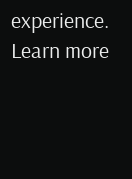experience. Learn more